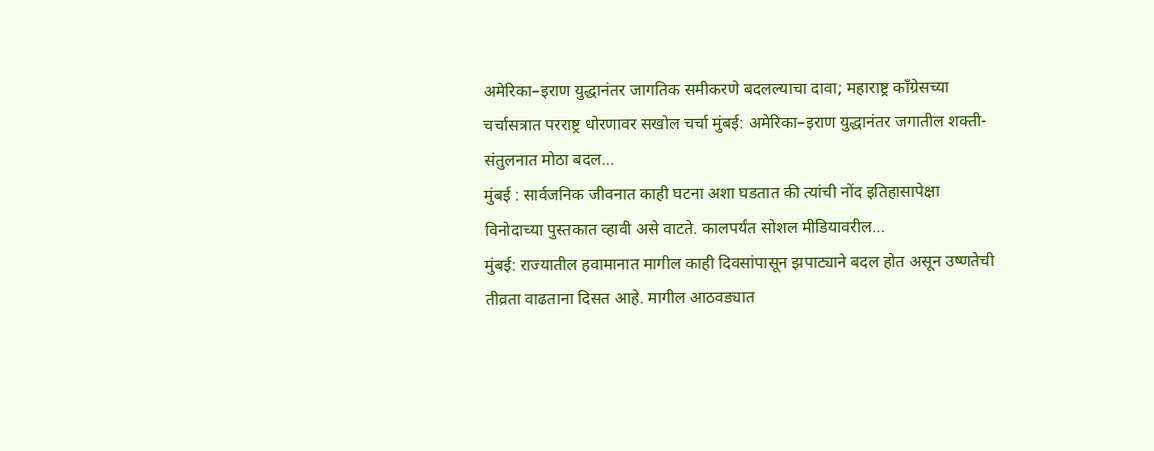अमेरिका–इराण युद्धानंतर जागतिक समीकरणे बदलल्याचा दावा; महाराष्ट्र काँग्रेसच्या चर्चासत्रात परराष्ट्र धोरणावर सखोल चर्चा मुंबई: अमेरिका–इराण युद्धानंतर जगातील शक्ती-संतुलनात मोठा बदल…
मुंबई : सार्वजनिक जीवनात काही घटना अशा घडतात की त्यांची नोंद इतिहासापेक्षा विनोदाच्या पुस्तकात व्हावी असे वाटते. कालपर्यंत सोशल मीडियावरील…
मुंबई: राज्यातील हवामानात मागील काही दिवसांपासून झपाट्याने बदल होत असून उष्णतेची तीव्रता वाढताना दिसत आहे. मागील आठवड्यात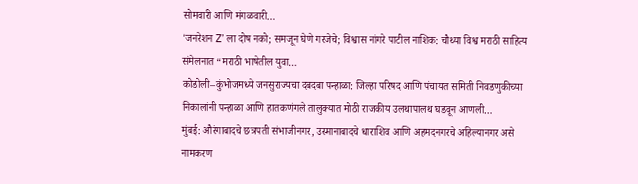सोमवारी आणि मंगळवारी…
'जनरेशन Z’ ला दोष नको; समजून घेणे गरजेचे; विश्वास नांगरे पाटील नाशिक: चौथ्या विश्व मराठी साहित्य संमेलनात “मराठी भाषेतील युवा…
कोडोली–कुंभोजमध्ये जनसुराज्यचा दबदबा पन्हाळा: जिल्हा परिषद आणि पंचायत समिती निवडणुकीच्या निकालांनी पन्हाळा आणि हातकणंगले तालुक्यात मोठी राजकीय उलथापालथ घडवून आणली…
मुंबई: औरंगाबादचे छत्रपती संभाजीनगर, उस्मानाबादचे धाराशिव आणि अहमदनगरचे अहिल्यानगर असे नामकरण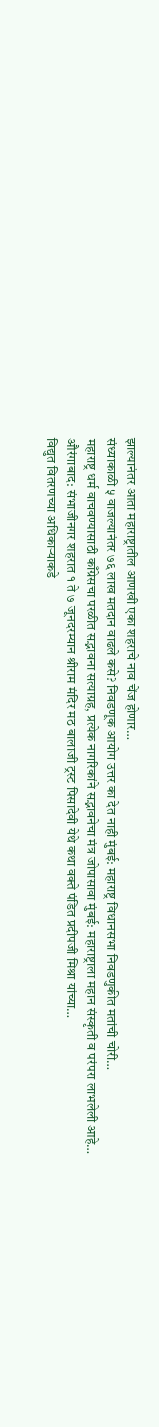झाल्यानंतर आता महाराष्ट्रातील आणखी एका शहराचे नाव चेंज होणार…
संध्याकाळी ५ वाजल्यानंतर ७६ लाख मतदान वाढले कसे? निवडणूक आयोग उत्तर का देत नाही मुंबई: महाराष्ट्र विधानसभा निवडणुकीत मतांची चोरी…
महाराष्ट्र धर्म वाचवण्यासाठी काँग्रेसचा परळीत सद्भावना सत्याग्रह, प्रत्येक नागरिकांने सद्भावनेचा मंत्र जोपासावा मुंबई: महाराष्ट्राला महान संस्कृती व परंपरा लाभलेली आहे…
औरंगाबाद: संभाजीनगर शहरात १ ते ७ जूनदरम्यान श्रीराम मंदिर मठ बालाजी ट्रस्ट पिसादेवी येथे कथा वक्ते पंडित प्रदीपजी मिश्रा यांच्या…
विद्युत वितरणच्या अधिकाऱ्याकडे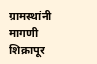ग्रामस्थांनी मागणी शिक्रापूर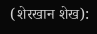(शेरखान शेख):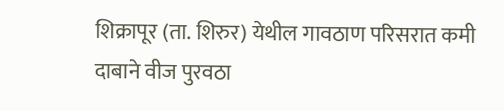शिक्रापूर (ता. शिरुर) येथील गावठाण परिसरात कमी दाबाने वीज पुरवठा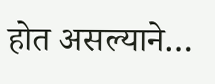होत असल्याने…